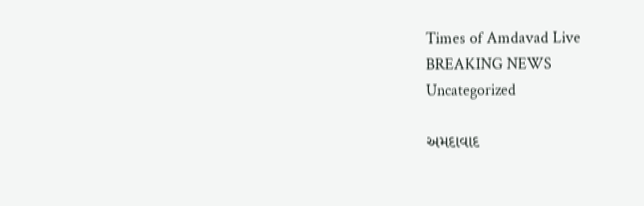Times of Amdavad Live
BREAKING NEWS
Uncategorized

અમદાવાદ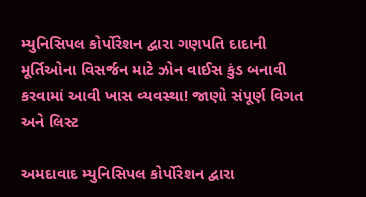મ્યુનિસિપલ કોર્પોરેશન દ્વારા ગણપતિ દાદાની મૂર્તિઓના વિસર્જન માટે ઝોન વાઈસ કુંડ બનાવી કરવામાં આવી ખાસ વ્યવસ્થા! જાણો સંપૂર્ણ વિગત અને લિસ્ટ

અમદાવાદ મ્યુનિસિપલ કોર્પોરેશન દ્વારા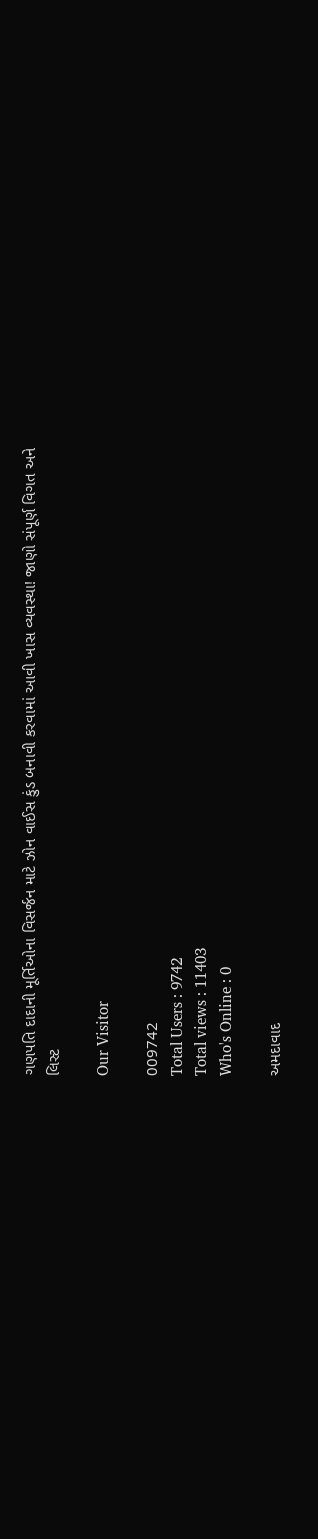ગણપતિ દાદાની મૂર્તિઓના વિસર્જન માટે ઝોન વાઈસ કુંડ બનાવી કરવામાં આવી ખાસ વ્યવસ્થા! જાણો સંપૂર્ણ વિગત અને લિસ્ટ

Our Visitor

009742
Total Users : 9742
Total views : 11403
Who's Online : 0

અમદાવાદ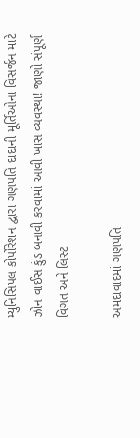મ્યુનિસિપલ કોર્પોરેશન દ્વારા ગણપતિ દાદાની મૂર્તિઓના વિસર્જન માટે ઝોન વાઈસ કુંડ બનાવી કરવામાં આવી ખાસ વ્યવસ્થા! જાણો સંપૂર્ણ વિગત અને લિસ્ટ

અમદાવાદમાં ગણપતિ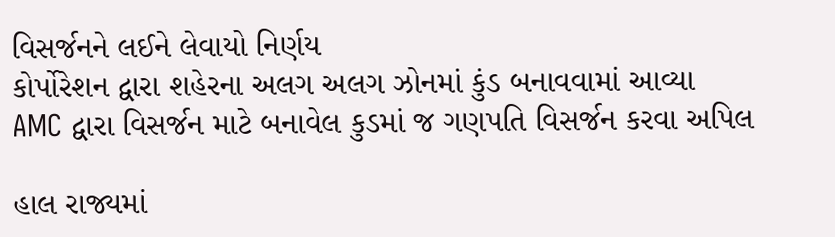વિસર્જનને લઈને લેવાયો નિર્ણય
કોર્પોરેશન દ્વારા શહેરના અલગ અલગ ઝોનમાં કુંડ બનાવવામાં આવ્યા
AMC દ્વારા વિસર્જન માટે બનાવેલ કુડમાં જ ગણપતિ વિસર્જન કરવા અપિલ

હાલ રાજ્યમાં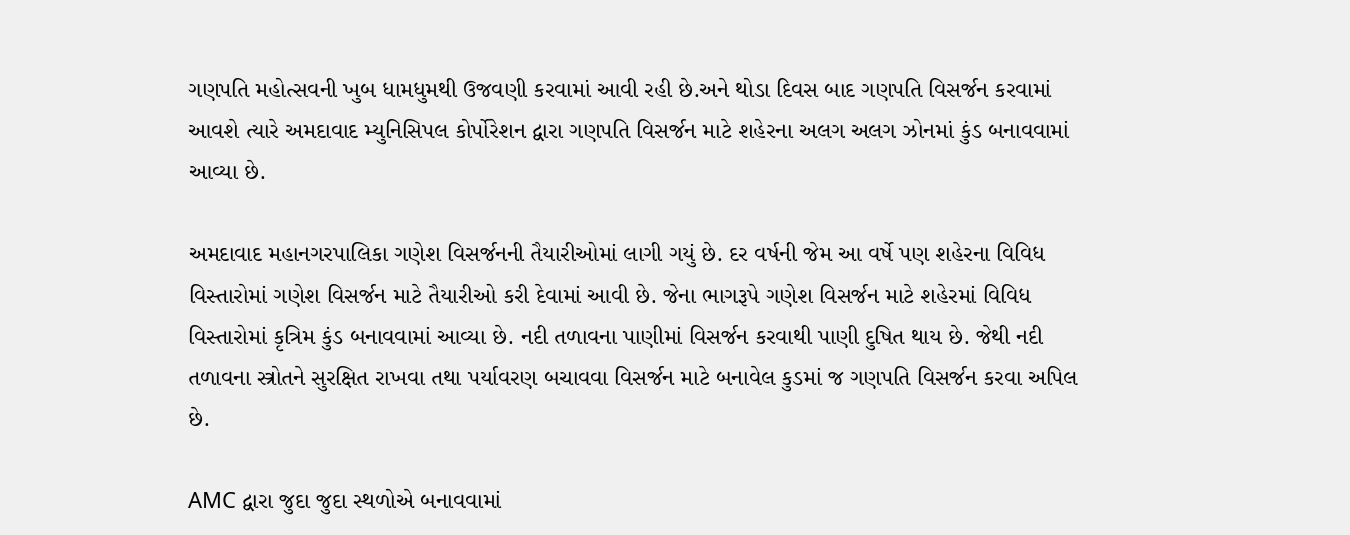ગણપતિ મહોત્સવની ખુબ ધામધુમથી ઉજવણી કરવામાં આવી રહી છે.અને થોડા દિવસ બાદ ગણપતિ વિસર્જન કરવામાં આવશે ત્યારે અમદાવાદ મ્યુનિસિપલ કોર્પોરેશન દ્વારા ગણપતિ વિસર્જન માટે શહેરના અલગ અલગ ઝોનમાં કુંડ બનાવવામાં આવ્યા છે.

અમદાવાદ મહાનગરપાલિકા ગણેશ વિસર્જનની તૈયારીઓમાં લાગી ગયું છે. દર વર્ષની જેમ આ વર્ષે પણ શહેરના વિવિધ વિસ્તારોમાં ગણેશ વિસર્જન માટે તૈયારીઓ કરી દેવામાં આવી છે. જેના ભાગરૂપે ગણેશ વિસર્જન માટે શહેરમાં વિવિધ વિસ્તારોમાં કૃત્રિમ કુંડ બનાવવામાં આવ્યા છે. નદી તળાવના પાણીમાં વિસર્જન કરવાથી પાણી દુષિત થાય છે. જેથી નદી તળાવના સ્ત્રોતને સુરક્ષિત રાખવા તથા પર્યાવરણ બચાવવા વિસર્જન માટે બનાવેલ કુડમાં જ ગણપતિ વિસર્જન કરવા અપિલ છે.

AMC દ્વારા જુદા જુદા સ્થળોએ બનાવવામાં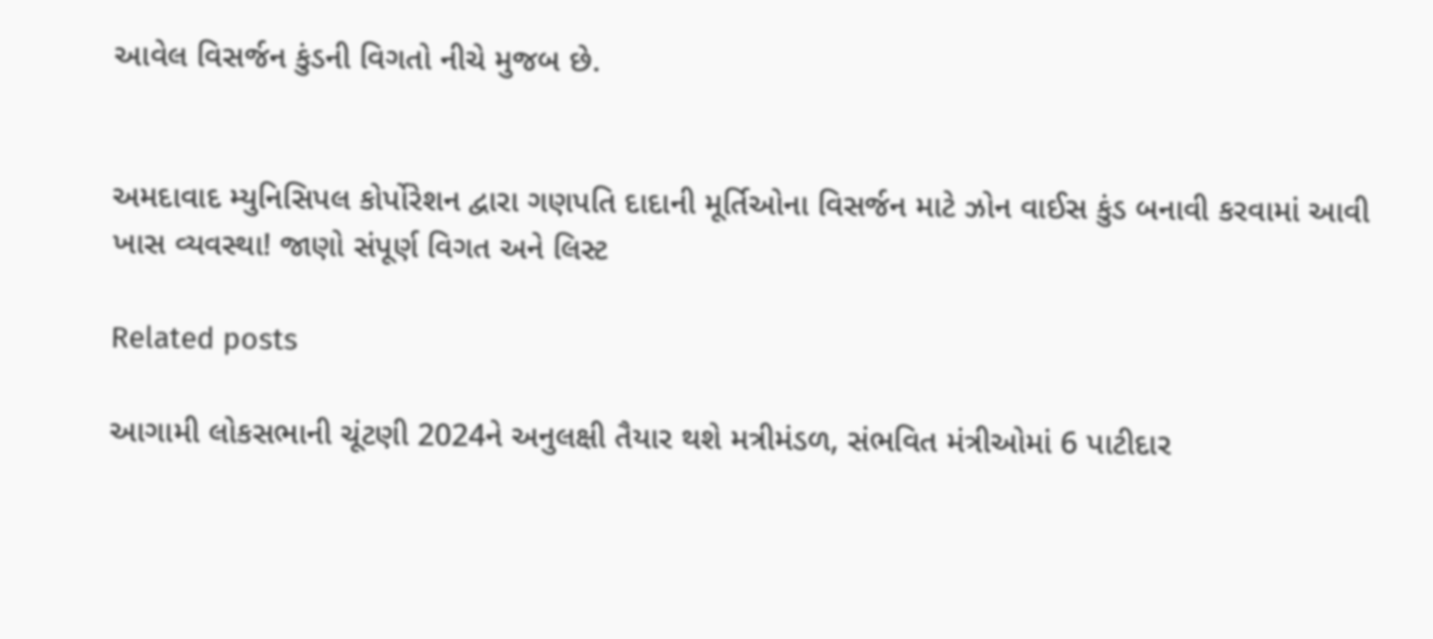આવેલ વિસર્જન કુંડની વિગતો નીચે મુજબ છે.


અમદાવાદ મ્યુનિસિપલ કોર્પોરેશન દ્વારા ગણપતિ દાદાની મૂર્તિઓના વિસર્જન માટે ઝોન વાઈસ કુંડ બનાવી કરવામાં આવી ખાસ વ્યવસ્થા! જાણો સંપૂર્ણ વિગત અને લિસ્ટ

Related posts

આગામી લોકસભાની ચૂંટણી 2024ને અનુલક્ષી તૈયાર થશે મત્રીમંડળ, સંભવિત મંત્રીઓમાં 6 પાટીદાર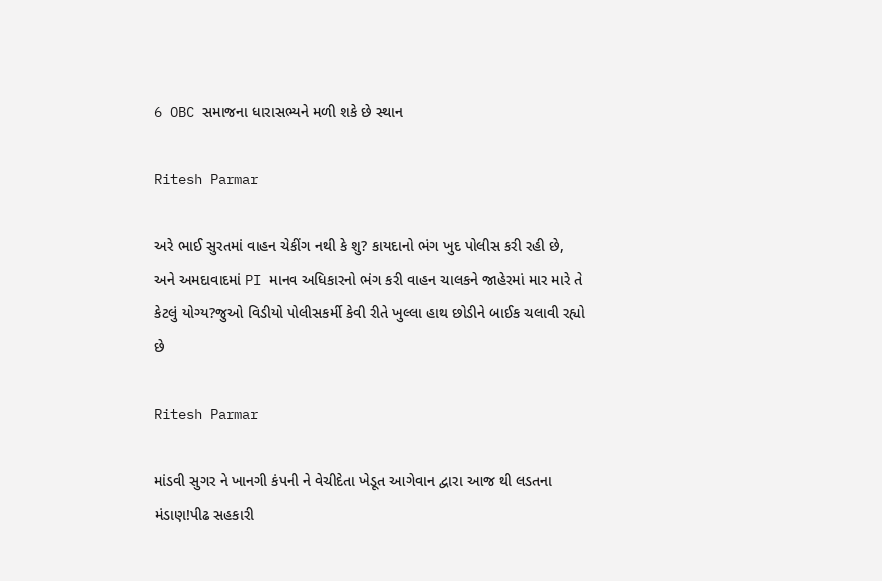6 OBC સમાજના ધારાસભ્યને મળી શકે છે સ્થાન

Ritesh Parmar

અરે ભાઈ સુરતમાં વાહન ચેકીંગ નથી કે શુ? કાયદાનો ભંગ ખુદ પોલીસ કરી રહી છે, અને અમદાવાદમાં PI માનવ અધિકારનો ભંગ કરી વાહન ચાલકને જાહેરમાં માર મારે તે કેટલું યોગ્ય?જુઓ વિડીયો પોલીસકર્મી કેવી રીતે ખુલ્લા હાથ છોડીને બાઈક ચલાવી રહ્યો છે

Ritesh Parmar

માંડવી સુગર ને ખાનગી કંપની ને વેચીદેતા ખેડૂત આગેવાન દ્વારા આજ થી લડતના મંડાણ!પીઢ સહકારી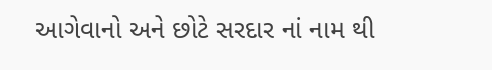આગેવાનો અને છોટે સરદાર નાં નામ થી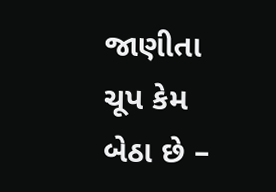જાણીતા ચૂપ કેમ બેઠા છે –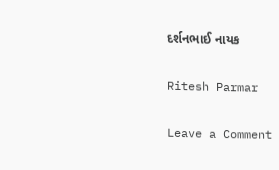દર્શનભાઈ નાયક

Ritesh Parmar

Leave a Comment